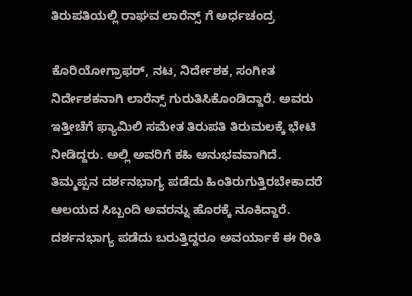ತಿರುಪತಿಯಲ್ಲಿ ರಾಘವ ಲಾರೆನ್ಸ್ ಗೆ ಅರ್ಧಚಂದ್ರ

ಕೊರಿಯೋಗ್ರಾಫರ್, ನಟ, ನಿರ್ದೇಶಕ, ಸಂಗೀತ ನಿರ್ದೇಶಕನಾಗಿ ಲಾರೆನ್ಸ್ ಗುರುತಿಸಿಕೊಂಡಿದ್ದಾರೆ. ಅವರು ಇತ್ತೀಚೆಗೆ ಫ್ಯಾಮಿಲಿ ಸಮೇತ ತಿರುಪತಿ ತಿರುಮಲಕ್ಕೆ ಭೇಟಿ ನೀಡಿದ್ದರು. ಅಲ್ಲಿ ಅವರಿಗೆ ಕಹಿ ಅನುಭವವಾಗಿದೆ.
ತಿಮ್ಮಪ್ಪನ ದರ್ಶನಭಾಗ್ಯ ಪಡೆದು ಹಿಂತಿರುಗುತ್ತಿರಬೇಕಾದರೆ ಆಲಯದ ಸಿಬ್ಬಂದಿ ಅವರನ್ನು ಹೊರಕ್ಕೆ ನೂಕಿದ್ದಾರೆ. ದರ್ಶನಭಾಗ್ಯ ಪಡೆದು ಬರುತ್ತಿದ್ದರೂ ಅವರ್ಯಾಕೆ ಈ ರೀತಿ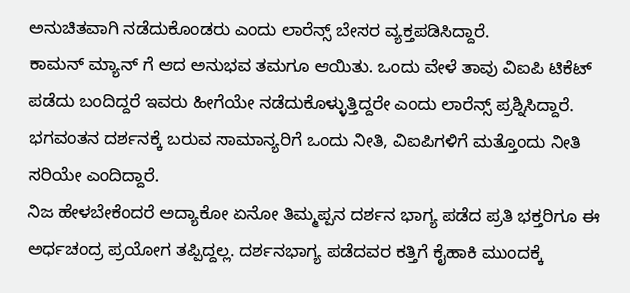ಅನುಚಿತವಾಗಿ ನಡೆದುಕೊಂಡರು ಎಂದು ಲಾರೆನ್ಸ್ ಬೇಸರ ವ್ಯಕ್ತಪಡಿಸಿದ್ದಾರೆ.
ಕಾಮನ್ ಮ್ಯಾನ್ ಗೆ ಆದ ಅನುಭವ ತಮಗೂ ಆಯಿತು. ಒಂದು ವೇಳೆ ತಾವು ವಿಐಪಿ ಟಿಕೆಟ್ ಪಡೆದು ಬಂದಿದ್ದರೆ ಇವರು ಹೀಗೆಯೇ ನಡೆದುಕೊಳ್ಳುತ್ತಿದ್ದರೇ ಎಂದು ಲಾರೆನ್ಸ್ ಪ್ರಶ್ನಿಸಿದ್ದಾರೆ. ಭಗವಂತನ ದರ್ಶನಕ್ಕೆ ಬರುವ ಸಾಮಾನ್ಯರಿಗೆ ಒಂದು ನೀತಿ, ವಿಐಪಿಗಳಿಗೆ ಮತ್ತೊಂದು ನೀತಿ ಸರಿಯೇ ಎಂದಿದ್ದಾರೆ.
ನಿಜ ಹೇಳಬೇಕೆಂದರೆ ಅದ್ಯಾಕೋ ಏನೋ ತಿಮ್ಮಪ್ಪನ ದರ್ಶನ ಭಾಗ್ಯ ಪಡೆದ ಪ್ರತಿ ಭಕ್ತರಿಗೂ ಈ ಅರ್ಧಚಂದ್ರ ಪ್ರಯೋಗ ತಪ್ಪಿದ್ದಲ್ಲ. ದರ್ಶನಭಾಗ್ಯ ಪಡೆದವರ ಕತ್ತಿಗೆ ಕೈಹಾಕಿ ಮುಂದಕ್ಕೆ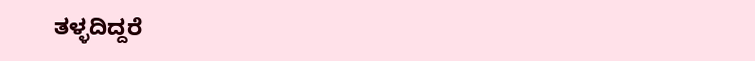ತಳ್ಳದಿದ್ದರೆ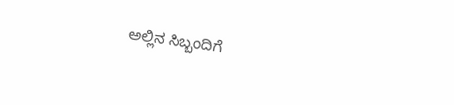ಅಲ್ಲಿನ ಸಿಬ್ಬಂದಿಗೆ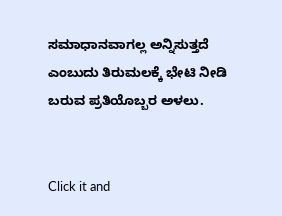ಸಮಾಧಾನವಾಗಲ್ಲ ಅನ್ನಿಸುತ್ತದೆ ಎಂಬುದು ತಿರುಮಲಕ್ಕೆ ಭೇಟಿ ನೀಡಿ ಬರುವ ಪ್ರತಿಯೊಬ್ಬರ ಅಳಲು.


Click it and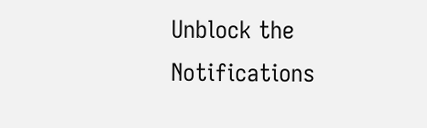Unblock the Notifications